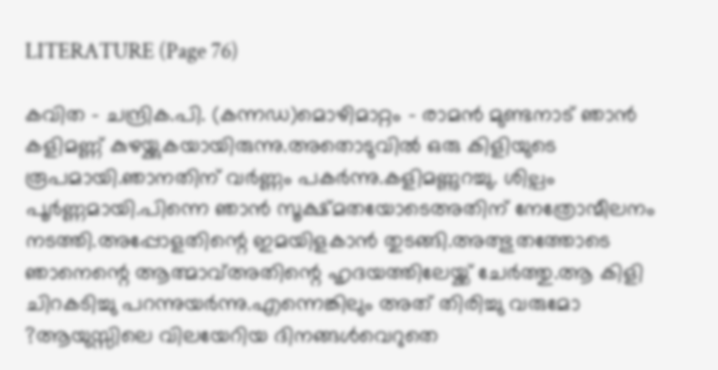LITERATURE (Page 76)

കവിത – ചന്ദ്രിക.പി. (കന്നഡ)മൊഴിമാറ്റം – രാമൻ മുണ്ടനാട് ഞാൻ കളിമണ്ണ് കുഴയ്ക്കുകയായിരുന്നു.അതൊടുവിൽ ഒരു കിളിയുടെ രൂപമായി.ഞാനതിന് വർണ്ണം പകർന്നു.കളിമണ്ണുറച്ചു. ശില്പം പൂർണ്ണമായി.പിന്നെ ഞാൻ സൂക്ഷ്മതയോടെഅതിന് നേത്രോന്മീലനം നടത്തി.അപ്പോളതിന്റെ ഇമയിളകാൻ തുടങ്ങി.അത്ഭുതത്തോടെ ഞാനെന്റെ ആത്മാവ്അതിന്റെ ഹൃദയത്തിലേയ്ക്ക് ചേർത്തു.ആ കിളി ചിറകടിച്ചു പറന്നുയർന്നു.എന്നെങ്കിലും അത് തിരിച്ചു വരുമോ ?ആയുസ്സിലെ വിലയേറിയ ദിനങ്ങൾവെറുതെ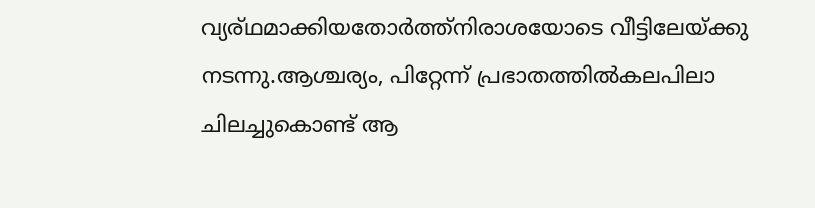വ്യര്ഥമാക്കിയതോർത്ത്നിരാശയോടെ വീട്ടിലേയ്ക്കു നടന്നു.ആശ്ചര്യം, പിറ്റേന്ന് പ്രഭാതത്തിൽകലപിലാ ചിലച്ചുകൊണ്ട് ആ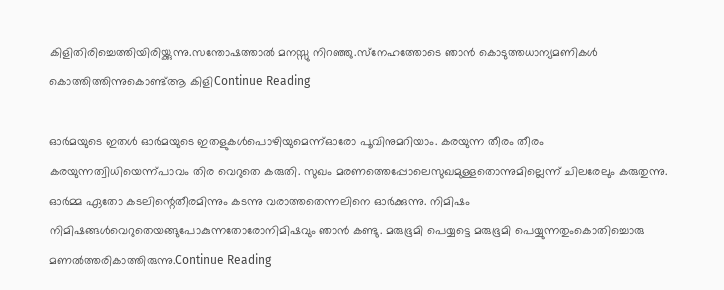കിളിതിരിച്ചെത്തിയിരിയ്ക്കുന്നു.സന്തോഷത്താൽ മനസ്സു നിറഞ്ഞു.സ്‌നേഹത്തോടെ ഞാൻ കൊടുത്തധാന്യമണികൾ കൊത്തിത്തിന്നുകൊണ്ട്ആ കിളിContinue Reading

ഓർമയുടെ ഇതൾ ഓർമയുടെ ഇതളുകൾപൊഴിയുമെന്ന്ഓരോ പൂവിനുമറിയാം. കരയുന്ന തീരം തീരം കരയുന്നത്വിധിയെന്ന്പാവം തിര വെറുതെ കരുതി. സുഖം മരണത്തെപ്പോലെസുഖമുള്ളതൊന്നുമില്ലെന്ന്‌ ചിലരേലും കരുതുന്നു. ഓർമ്മ ഏതോ കടലിന്റെതീരമിന്നും കടന്നു വരാത്തതെന്നലിനെ ഓർക്കുന്നു. നിമിഷം നിമിഷങ്ങൾവെറുതെയങ്ങുപോകുന്നതോരോനിമിഷവും ഞാൻ കണ്ടു. മരുഭൂമി പെയ്യട്ടെ മരുഭൂമി പെയ്യുന്നതുംകൊതിച്ചൊരു മണൽത്തരികാത്തിരുന്നു.Continue Reading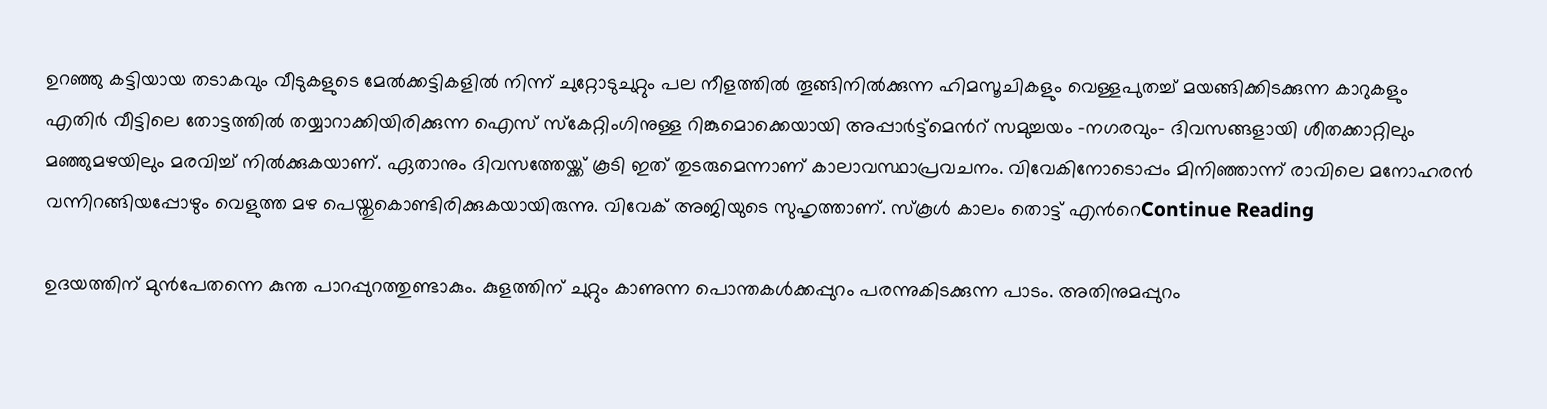ഉറഞ്ഞു കട്ടിയായ തടാകവും വീടുകളുടെ മേല്‍ക്കട്ടികളില്‍ നിന്ന് ചുറ്റോടുചുറ്റും പല നീളത്തില്‍ തൂങ്ങിനില്‍ക്കുന്ന ഹിമസൂചികളും വെള്ളപുതച്ച് മയങ്ങിക്കിടക്കുന്ന കാറുകളും എതിര്‍ വീട്ടിലെ തോട്ടത്തില്‍ തയ്യാറാക്കിയിരിക്കുന്ന ഐസ് സ്കേറ്റിംഗിനുള്ള റിങ്കുമൊക്കെയായി അപ്പാര്‍ട്ട്മെന്‍റ് സമുച്ചയം -നഗരവും- ദിവസങ്ങളായി ശീതക്കാറ്റിലും മഞ്ഞുമഴയിലും മരവിച്ച് നിൽക്കുകയാണ്. ഏതാനും ദിവസത്തേയ്ക്ക് കൂടി ഇത് തുടരുമെന്നാണ് കാലാവസ്ഥാപ്രവചനം. വിവേകിനോടൊപ്പം മിനിഞ്ഞാന്ന് രാവിലെ മനോഹരന്‍ വന്നിറങ്ങിയപ്പോഴും വെളുത്ത മഴ പെയ്തുകൊണ്ടിരിക്കുകയായിരുന്നു. വിവേക് അജിയുടെ സുഹൃത്താണ്. സ്കൂള്‍ കാലം തൊട്ട് എന്‍റെContinue Reading

ഉദയത്തിന് മുൻപേതന്നെ കുന്ത പാറപ്പുറത്തുണ്ടാകും. കുളത്തിന് ചുറ്റും കാണുന്ന പൊന്തകൾക്കപ്പുറം പരന്നുകിടക്കുന്ന പാടം. അതിനുമപ്പുറം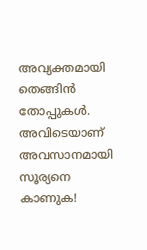അവ്യക്തമായി തെങ്ങിൻ തോപ്പുകൾ. അവിടെയാണ് അവസാനമായി സൂര്യനെ കാണുക!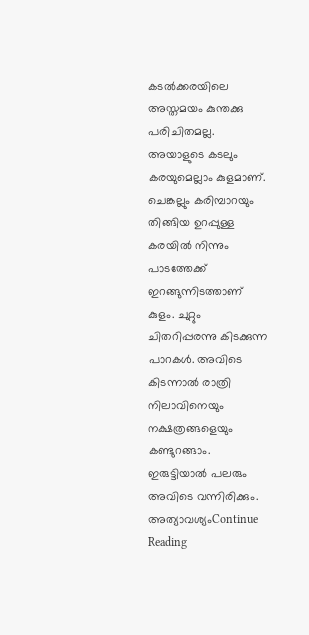കടൽക്കരയിലെ അസ്തമയം കുന്തക്കു പരിചിതമല്ല. അയാളുടെ കടലും കരയുമെല്ലാം കുളമാണ്. ചെങ്കല്ലും കരിമ്പാറയും തിങ്ങിയ ഉറപ്പുള്ള കരയിൽ നിന്നും പാടത്തേക്ക് ഇറങ്ങുന്നിടത്താണ് കുളം. ചുറ്റും ചിതറിപ്പരന്നു കിടക്കുന്ന പാറകൾ. അവിടെ കിടന്നാൽ രാത്രി നിലാവിനെയും നക്ഷത്രങ്ങളെയും കണ്ടുറങ്ങാം. ഇരുട്ടിയാൽ പലരും അവിടെ വന്നിരിക്കും. അത്യാവശ്യംContinue Reading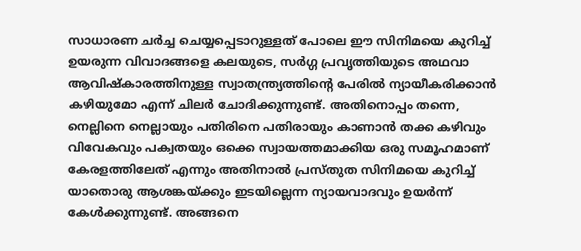സാധാരണ ചർച്ച ചെയ്യപ്പെടാറുള്ളത് പോലെ ഈ സിനിമയെ കുറിച്ച് ഉയരുന്ന വിവാദങ്ങളെ കലയുടെ, സർഗ്ഗ പ്രവൃത്തിയുടെ അഥവാ ആവിഷ്കാരത്തിനുള്ള സ്വാതന്ത്ര്യത്തിന്റെ പേരിൽ ന്യായീകരിക്കാൻ കഴിയുമോ എന്ന് ചിലർ ചോദിക്കുന്നുണ്ട്. അതിനൊപ്പം തന്നെ, നെല്ലിനെ നെല്ലായും പതിരിനെ പതിരായും കാണാൻ തക്ക കഴിവും വിവേകവും പക്വതയും ഒക്കെ സ്വായത്തമാക്കിയ ഒരു സമൂഹമാണ് കേരളത്തിലേത് എന്നും അതിനാൽ പ്രസ്തുത സിനിമയെ കുറിച്ച് യാതൊരു ആശങ്കയ്ക്കും ഇടയില്ലെന്ന ന്യായവാദവും ഉയർന്ന് കേൾക്കുന്നുണ്ട്. അങ്ങനെ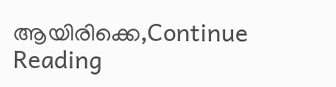ആയിരിക്കെ,Continue Reading